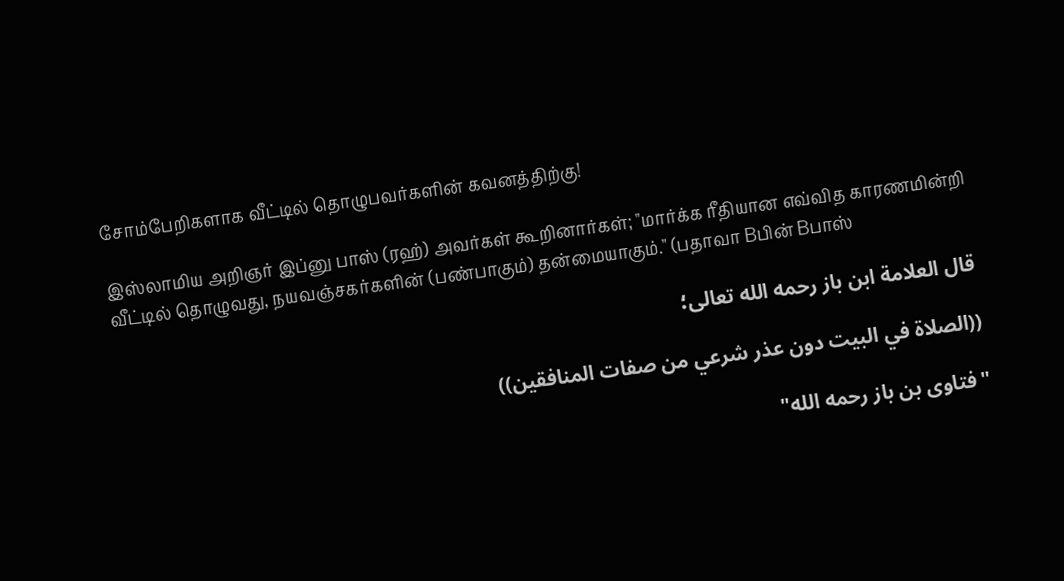சோம்பேறிகளாக வீட்டில் தொழுபவர்களின் கவனத்திற்கு!

இஸ்லாமிய அறிஞர் இப்னு பாஸ் (ரஹ்) அவர்கள் கூறினார்கள்; "மார்க்க ரீதியான எவ்வித காரணமின்றி வீட்டில் தொழுவது, நயவஞ்சகர்களின் (பண்பாகும்) தன்மையாகும்." (பதாவா Bபின் Bபாஸ்

قال العلامة ابن باز رحمه الله تعالى؛

((الصلاة في البيت دون عذر شرعي من صفات المنافقين))

"فتاوى بن باز رحمه الله"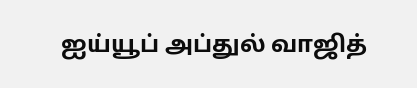ஐய்யூப் அப்துல் வாஜித்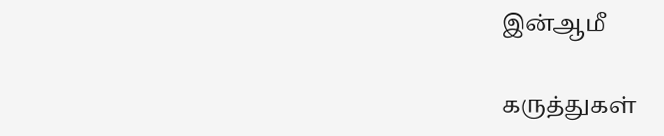இன்ஆமீ

கருத்துகள்